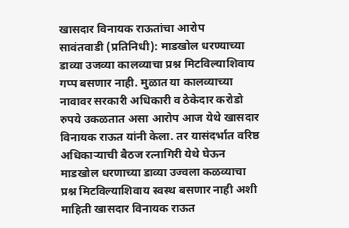खासदार विनायक राऊतांचा आरोप
सावंतवाडी (प्रतिनिधी): माडखोल धरण्याच्या डाव्या उजव्या कालव्याचा प्रश्न मिटविल्याशिवाय गप्प बसणार नाही. मुळात या कालव्याच्या नावावर सरकारी अधिकारी व ठेकेदार करोडो रुपये उकळतात असा आरोप आज येथे खासदार विनायक राऊत यांनी केला. तर यासंदर्भात वरिष्ठ अधिकाऱ्याची बैठज रत्नागिरी येथे घेऊन माडखोल धरणाच्या डाव्या उज्वला कळव्याचा प्रश्न मिटविल्याशिवाय स्वस्थ बसणार नाही अशी माहिती खासदार विनायक राऊत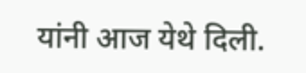यांनी आज येथे दिली.